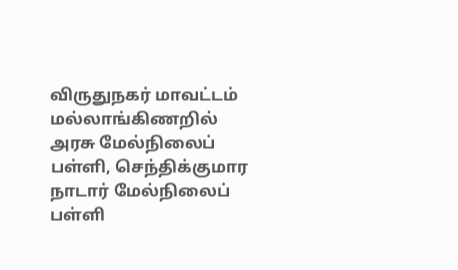விருதுநகர் மாவட்டம் மல்லாங்கிணறில் அரசு மேல்நிலைப் பள்ளி, செந்திக்குமார நாடார் மேல்நிலைப் பள்ளி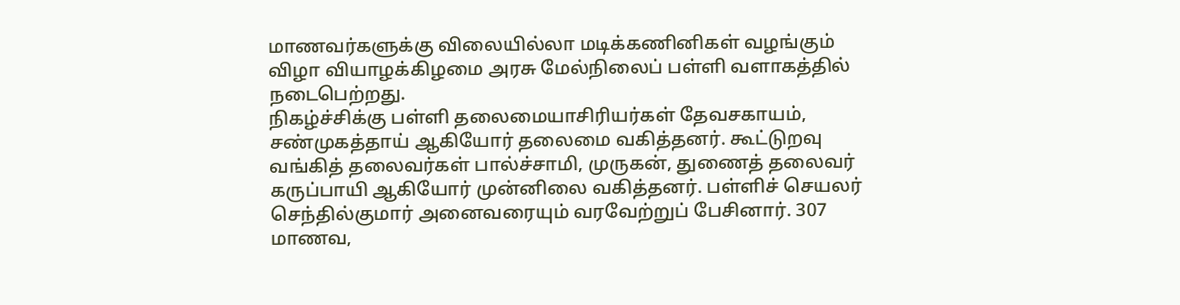மாணவர்களுக்கு விலையில்லா மடிக்கணினிகள் வழங்கும் விழா வியாழக்கிழமை அரசு மேல்நிலைப் பள்ளி வளாகத்தில் நடைபெற்றது.
நிகழ்ச்சிக்கு பள்ளி தலைமையாசிரியர்கள் தேவசகாயம், சண்முகத்தாய் ஆகியோர் தலைமை வகித்தனர். கூட்டுறவு வங்கித் தலைவர்கள் பால்ச்சாமி, முருகன், துணைத் தலைவர் கருப்பாயி ஆகியோர் முன்னிலை வகித்தனர். பள்ளிச் செயலர் செந்தில்குமார் அனைவரையும் வரவேற்றுப் பேசினார். 307 மாணவ,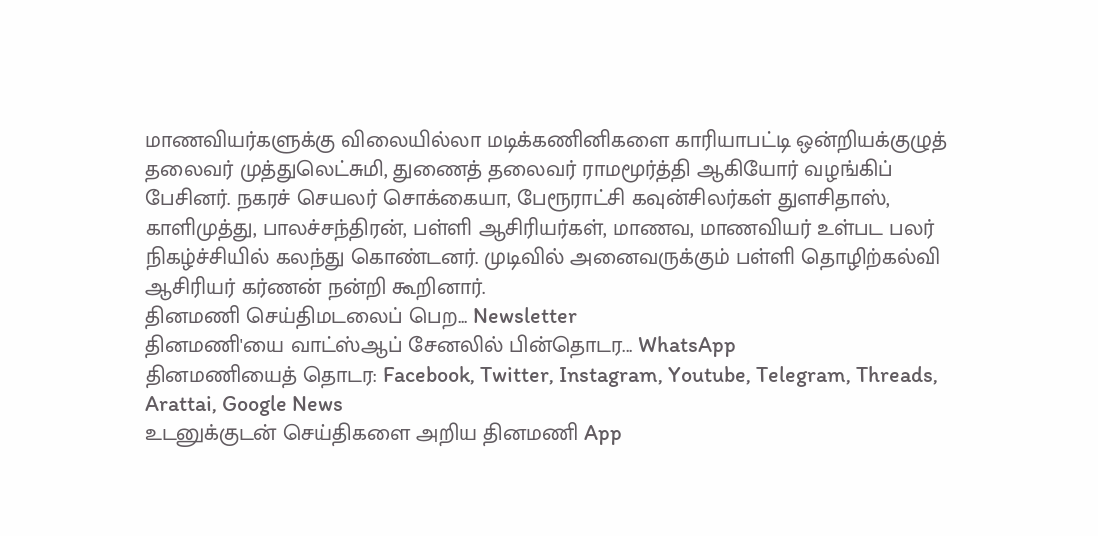மாணவியர்களுக்கு விலையில்லா மடிக்கணினிகளை காரியாபட்டி ஒன்றியக்குழுத் தலைவர் முத்துலெட்சுமி, துணைத் தலைவர் ராமமூர்த்தி ஆகியோர் வழங்கிப் பேசினர். நகரச் செயலர் சொக்கையா, பேரூராட்சி கவுன்சிலர்கள் துளசிதாஸ், காளிமுத்து, பாலச்சந்திரன், பள்ளி ஆசிரியர்கள், மாணவ, மாணவியர் உள்பட பலர் நிகழ்ச்சியில் கலந்து கொண்டனர். முடிவில் அனைவருக்கும் பள்ளி தொழிற்கல்வி ஆசிரியர் கர்ணன் நன்றி கூறினார்.
தினமணி செய்திமடலைப் பெற... Newsletter
தினமணி'யை வாட்ஸ்ஆப் சேனலில் பின்தொடர... WhatsApp
தினமணியைத் தொடர: Facebook, Twitter, Instagram, Youtube, Telegram, Threads, Arattai, Google News
உடனுக்குடன் செய்திகளை அறிய தினமணி App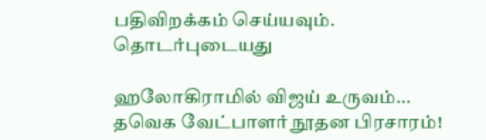பதிவிறக்கம் செய்யவும்.
தொடர்புடையது

ஹலோகிராமில் விஜய் உருவம்... தவெக வேட்பாளர் நூதன பிரசாரம்!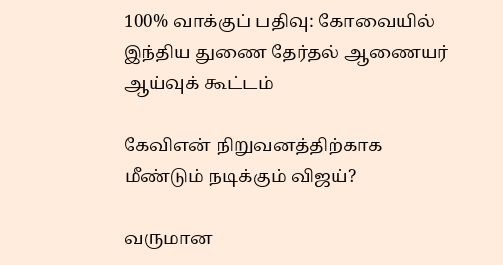100% வாக்குப் பதிவு: கோவையில் இந்திய துணை தேர்தல் ஆணையர் ஆய்வுக் கூட்டம்

கேவிஎன் நிறுவனத்திற்காக மீண்டும் நடிக்கும் விஜய்?

வருமான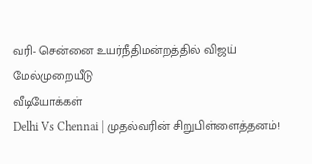வரி- சென்னை உயர்நீதிமன்றத்தில் விஜய் மேல்முறையீடு
வீடியோக்கள்
Delhi Vs Chennai | முதல்வரின் சிறுபிள்ளைத்தனம்!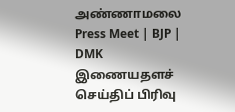அண்ணாமலை Press Meet | BJP | DMK
இணையதளச் செய்திப் பிரிவு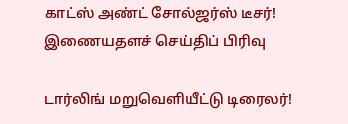காட்ஸ் அண்ட் சோல்ஜர்ஸ் டீசர்!
இணையதளச் செய்திப் பிரிவு

டார்லிங் மறுவெளியீட்டு டிரைலர்!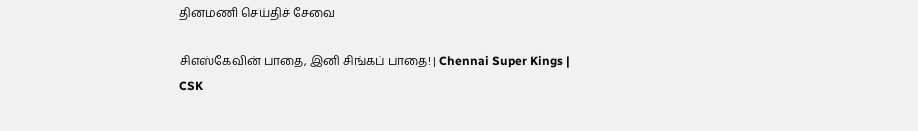தினமணி செய்திச் சேவை

சிஎஸ்கேவின் பாதை, இனி சிங்கப் பாதை! | Chennai Super Kings | CSK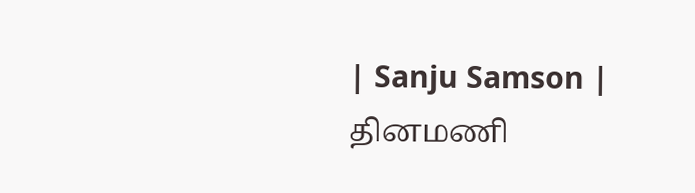| Sanju Samson |
தினமணி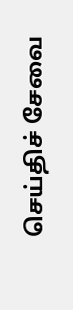செய்திச் சேவை